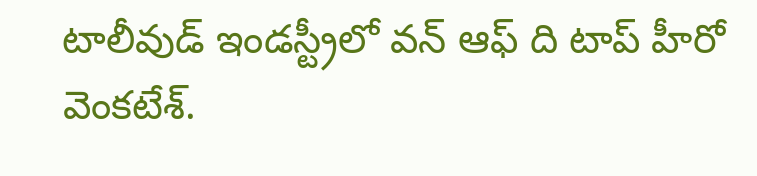టాలీవుడ్ ఇండస్ట్రీలో వన్ ఆఫ్ ది టాప్ హీరో వెంకటేశ్.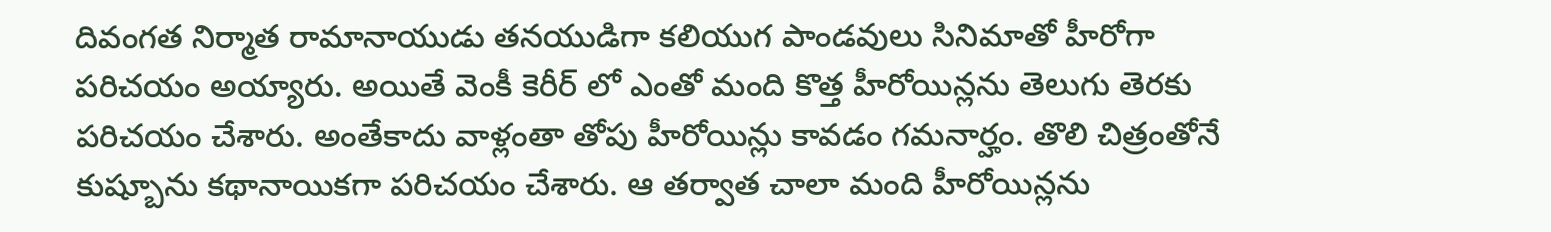దివంగత నిర్మాత రామానాయుడు తనయుడిగా కలియుగ పాండవులు సినిమాతో హీరోగా పరిచయం అయ్యారు. అయితే వెంకీ కెరీర్ లో ఎంతో మంది కొత్త హీరోయిన్లను తెలుగు తెరకు పరిచయం చేశారు. అంతేకాదు వాళ్లంతా తోపు హీరోయిన్లు కావడం గమనార్హం. తొలి చిత్రంతోనే కుష్బూను కథానాయికగా పరిచయం చేశారు. ఆ తర్వాత చాలా మంది హీరోయిన్లను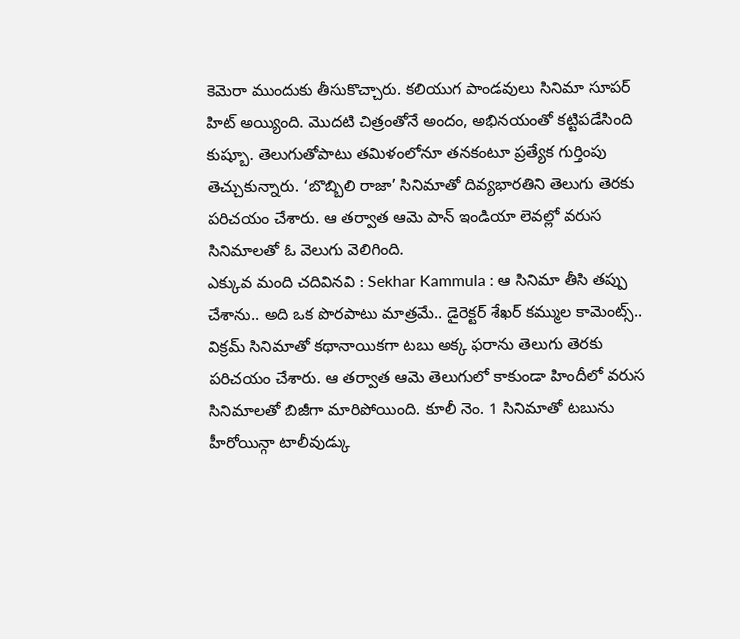కెమెరా ముందుకు తీసుకొచ్చారు. కలియుగ పాండవులు సినిమా సూపర్ హిట్ అయ్యింది. మొదటి చిత్రంతోనే అందం, అభినయంతో కట్టిపడేసింది కుష్బూ. తెలుగుతోపాటు తమిళంలోనూ తనకంటూ ప్రత్యేక గుర్తింపు తెచ్చుకున్నారు. ‘బొబ్బిలి రాజా’ సినిమాతో దివ్యభారతిని తెలుగు తెరకు పరిచయం చేశారు. ఆ తర్వాత ఆమె పాన్ ఇండియా లెవల్లో వరుస సినిమాలతో ఓ వెలుగు వెలిగింది.
ఎక్కువ మంది చదివినవి : Sekhar Kammula : ఆ సినిమా తీసి తప్పు చేశాను.. అది ఒక పొరపాటు మాత్రమే.. డైరెక్టర్ శేఖర్ కమ్ముల కామెంట్స్..
విక్రమ్ సినిమాతో కథానాయికగా టబు అక్క ఫరాను తెలుగు తెరకు పరిచయం చేశారు. ఆ తర్వాత ఆమె తెలుగులో కాకుండా హిందీలో వరుస సినిమాలతో బిజీగా మారిపోయింది. కూలీ నెం. 1 సినిమాతో టబును హీరోయిన్గా టాలీవుడ్కు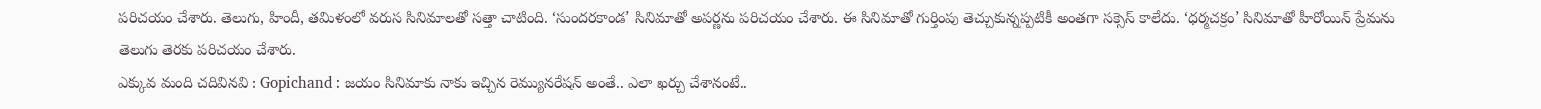పరిచయం చేశారు. తెలుగు, హిందీ, తమిళంలో వరుస సినిమాలతో సత్తా చాటింది. ‘సుందరకాండ’ సినిమాతో అపర్ణను పరిచయం చేశారు. ఈ సినిమాతో గుర్తింపు తెచ్చుకున్నప్పటికీ అంతగా సక్సెస్ కాలేదు. ‘ధర్మచక్రం’ సినిమాతో హీరోయిన్ ప్రేమను తెలుగు తెరకు పరిచయం చేశారు.
ఎక్కువ మంది చదివినవి : Gopichand : జయం సినిమాకు నాకు ఇచ్చిన రెమ్యునరేషన్ అంతే.. ఎలా ఖర్చు చేశానంటే..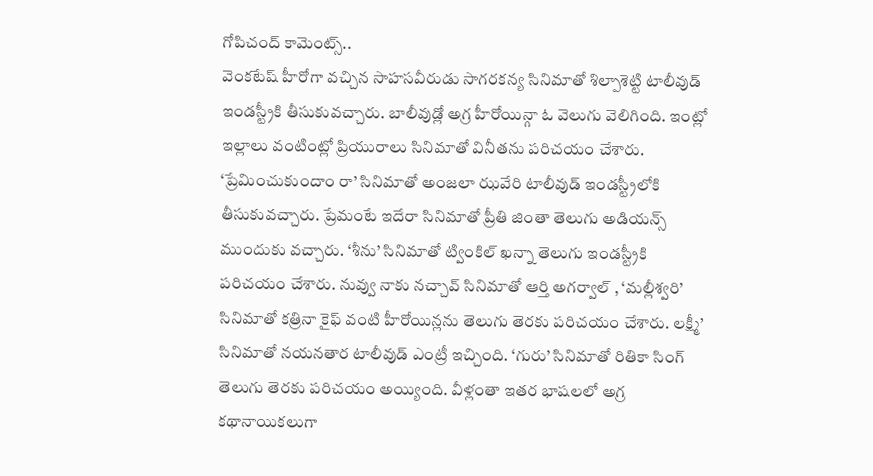గోపిచంద్ కామెంట్స్..
వెంకటేష్ హీరోగా వచ్చిన సాహసవీరుడు సాగరకన్య సినిమాతో శిల్పాశెట్టి టాలీవుడ్ ఇండస్ట్రీకి తీసుకువచ్చారు. బాలీవుడ్లో అగ్ర హీరోయిన్గా ఓ వెలుగు వెలిగింది. ఇంట్లో ఇల్లాలు వంటింట్లో ప్రియురాలు సినిమాతో వినీతను పరిచయం చేశారు. ‘ప్రేమించుకుందాం రా’ సినిమాతో అంజలా ఝవేరి టాలీవుడ్ ఇండస్ట్రీలోకి తీసుకువచ్చారు. ప్రేమంటే ఇదేరా సినిమాతో ప్రీతి జింతా తెలుగు అడియన్స్ ముందుకు వచ్చారు. ‘శీను’ సినిమాతో ట్వింకిల్ ఖన్నా తెలుగు ఇండస్ట్రీకి పరిచయం చేశారు. నువ్వు నాకు నచ్చావ్ సినిమాతో ఆర్తి అగర్వాల్ , ‘మల్లీశ్వరి’ సినిమాతో కత్రినా కైఫ్ వంటి హీరోయిన్లను తెలుగు తెరకు పరిచయం చేశారు. లక్ష్మీ’ సినిమాతో నయనతార టాలీవుడ్ ఎంట్రీ ఇచ్చింది. ‘గురు’ సినిమాతో రితికా సింగ్ తెలుగు తెరకు పరిచయం అయ్యింది. వీళ్లంతా ఇతర భాషలలో అగ్ర కథానాయికలుగా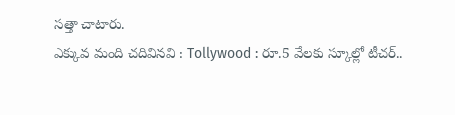సత్తా చాటారు.
ఎక్కువ మంది చదివినవి : Tollywood : రూ.5 వేలకు స్కూల్లో టీచర్..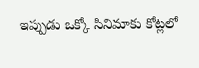ఇప్పుడు ఒక్కో సినిమాకు కోట్లలో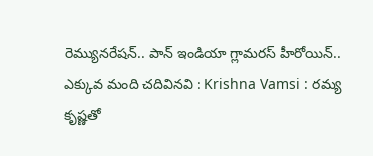రెమ్యునరేషన్.. పాన్ ఇండియా గ్లామరస్ హీరోయిన్..
ఎక్కువ మంది చదివినవి : Krishna Vamsi : రమ్య కృష్ణతో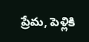ప్రేమ, పెళ్లికి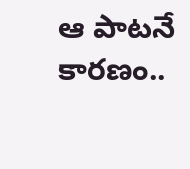ఆ పాటనే కారణం..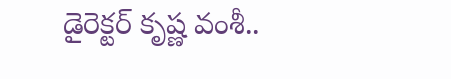డైరెక్టర్ కృష్ణ వంశీ..